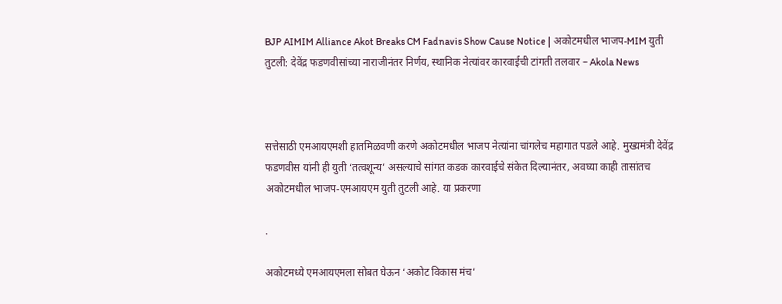BJP AIMIM Alliance Akot Breaks CM Fadnavis Show Cause Notice | अकोटमधील भाजप-MIM युती तुटली: देवेंद्र फडणवीसांच्या नाराजीनंतर निर्णय, स्थानिक नेत्यांवर कारवाईची टांगती तलवार – Akola News



सत्तेसाठी एमआयएमशी हातमिळवणी करणे अकोटमधील भाजप नेत्यांना चांगलेच महागात पडले आहे. मुख्यमंत्री देवेंद्र फडणवीस यांनी ही युती ‘तत्वशून्य’ असल्याचे सांगत कडक कारवाईचे संकेत दिल्यानंतर, अवघ्या काही तासांतच अकोटमधील भाजप-एमआयएम युती तुटली आहे. या प्रकरणा

.

अकोटमध्ये एमआयएमला सोबत घेऊन ‘अकोट विकास मंच’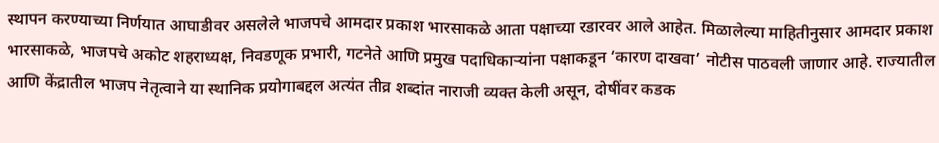स्थापन करण्याच्या निर्णयात आघाडीवर असलेले भाजपचे आमदार प्रकाश भारसाकळे आता पक्षाच्या रडारवर आले आहेत. मिळालेल्या माहितीनुसार आमदार प्रकाश भारसाकळे, भाजपचे अकोट शहराध्यक्ष, निवडणूक प्रभारी, गटनेते आणि प्रमुख पदाधिकाऱ्यांना पक्षाकडून ‘कारण दाखवा’ नोटीस पाठवली जाणार आहे. राज्यातील आणि केंद्रातील भाजप नेतृत्वाने या स्थानिक प्रयोगाबद्दल अत्यंत तीव्र शब्दांत नाराजी व्यक्त केली असून, दोषींवर कडक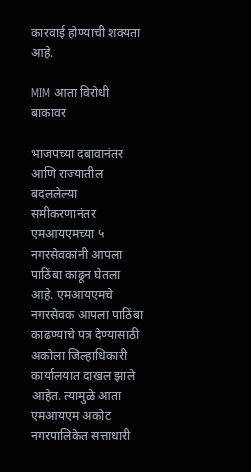कारवाई होण्याची शक्यता आहे.

MIM आता विरोधी बाकावर

भाजपच्या दबावानंतर आणि राज्यातील बदललेल्या समीकरणानंतर एमआयएमच्या ५ नगरसेवकांनी आपला पाठिंबा काढून घेतला आहे. एमआयएमचे नगरसेवक आपला पाठिंबा काढण्याचे पत्र देण्यासाठी अकोला जिल्हाधिकारी कार्यालयात दाखल झाले आहेत. त्यामुळे आता एमआयएम अकोट नगरपालिकेत सत्ताधारी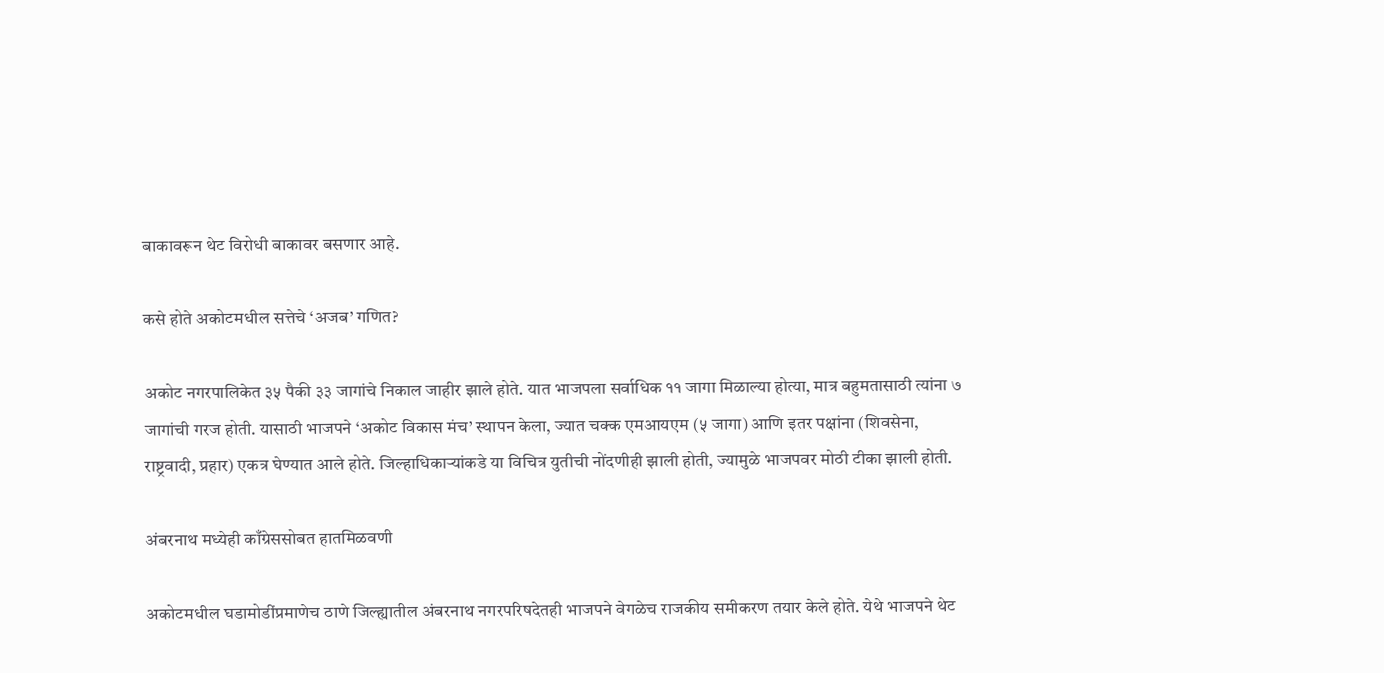बाकावरून थेट विरोधी बाकावर बसणार आहे.

कसे होते अकोटमधील सत्तेचे ‘अजब’ गणित?

अकोट नगरपालिकेत ३५ पैकी ३३ जागांचे निकाल जाहीर झाले होते. यात भाजपला सर्वाधिक ११ जागा मिळाल्या होत्या, मात्र बहुमतासाठी त्यांना ७ जागांची गरज होती. यासाठी भाजपने ‘अकोट विकास मंच’ स्थापन केला, ज्यात चक्क एमआयएम (५ जागा) आणि इतर पक्षांना (शिवसेना, राष्ट्रवादी, प्रहार) एकत्र घेण्यात आले होते. जिल्हाधिकाऱ्यांकडे या विचित्र युतीची नोंदणीही झाली होती, ज्यामुळे भाजपवर मोठी टीका झाली होती.

अंबरनाथ मध्येही काँग्रेससोबत हातमिळवणी

अकोटमधील घडामोडींप्रमाणेच ठाणे जिल्ह्यातील अंबरनाथ नगरपरिषदेतही भाजपने वेगळेच राजकीय समीकरण तयार केले होते. येथे भाजपने थेट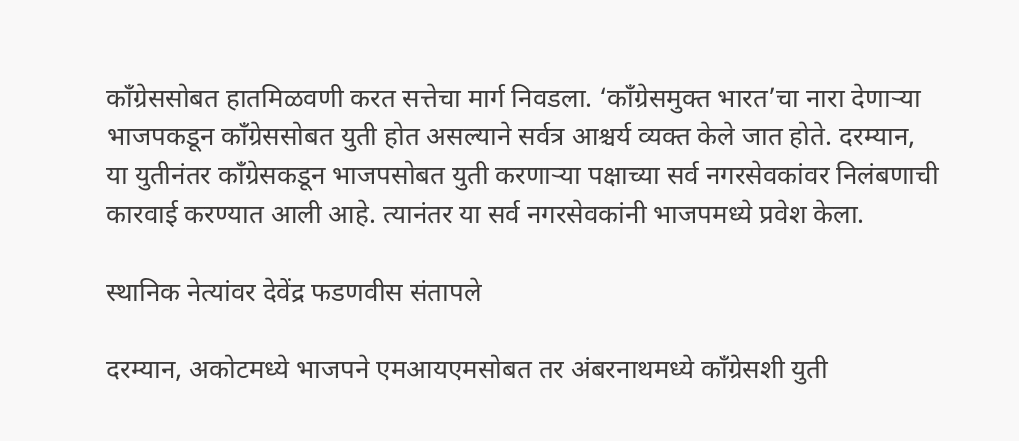काँग्रेससोबत हातमिळवणी करत सत्तेचा मार्ग निवडला. ‘काँग्रेसमुक्त भारत’चा नारा देणाऱ्या भाजपकडून काँग्रेससोबत युती होत असल्याने सर्वत्र आश्चर्य व्यक्त केले जात होते. दरम्यान, या युतीनंतर काँग्रेसकडून भाजपसोबत युती करणाऱ्या पक्षाच्या सर्व नगरसेवकांवर निलंबणाची कारवाई करण्यात आली आहे. त्यानंतर या सर्व नगरसेवकांनी भाजपमध्ये प्रवेश केला.

स्थानिक नेत्यांवर देवेंद्र फडणवीस संतापले

दरम्यान, अकोटमध्ये भाजपने एमआयएमसोबत तर अंबरनाथमध्ये काँग्रेसशी युती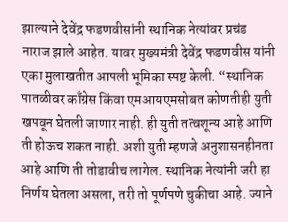झाल्याने देवेंद्र फडणवीसांनी स्थानिक नेत्यांवर प्रचंड नाराज झाले आहेत. यावर मुख्यमंत्री देवेंद्र फडणवीस यांनी एका मुलाखतीत आपली भूमिका स्पष्ट केली. “स्थानिक पातळीवर काँग्रेस किंवा एमआयएमसोबत कोणतीही युती खपवून घेतली जाणार नाही. ही युती तत्वशून्य आहे आणि ती होऊच शकत नाही. अशी युती म्हणजे अनुशासनहीनता आहे आणि ती तोडावीच लागेल. स्थानिक नेत्यांनी जरी हा निर्णय घेतला असला, तरी तो पूर्णपणे चुकीचा आहे. ज्याने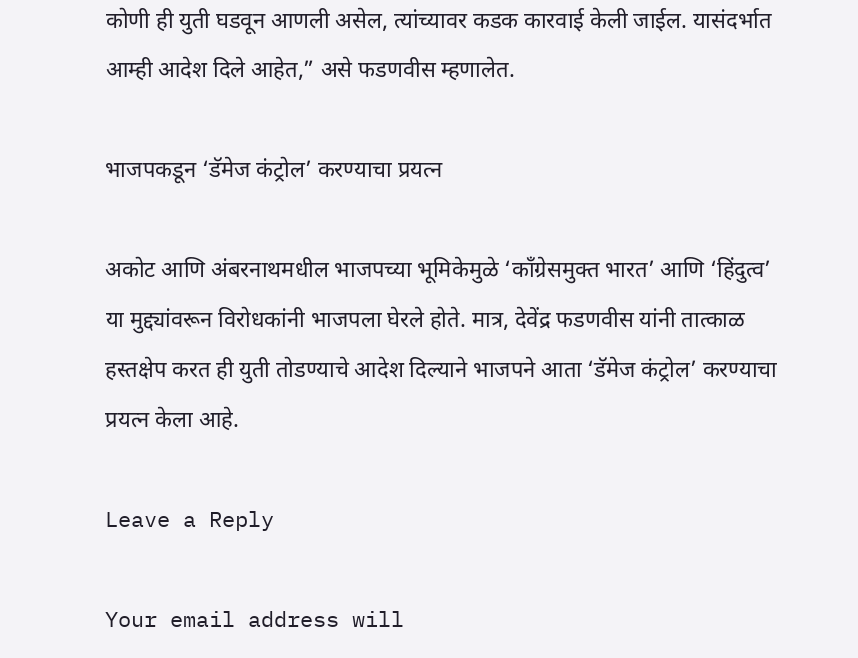कोणी ही युती घडवून आणली असेल, त्यांच्यावर कडक कारवाई केली जाईल. यासंदर्भात आम्ही आदेश दिले आहेत,” असे फडणवीस म्हणालेत.

भाजपकडून ‘डॅमेज कंट्रोल’ करण्याचा प्रयत्न

अकोट आणि अंबरनाथमधील भाजपच्या भूमिकेमुळे ‘काँग्रेसमुक्त भारत’ आणि ‘हिंदुत्व’ या मुद्द्यांवरून विरोधकांनी भाजपला घेरले होते. मात्र, देवेंद्र फडणवीस यांनी तात्काळ हस्तक्षेप करत ही युती तोडण्याचे आदेश दिल्याने भाजपने आता ‘डॅमेज कंट्रोल’ करण्याचा प्रयत्न केला आहे.

Leave a Reply

Your email address will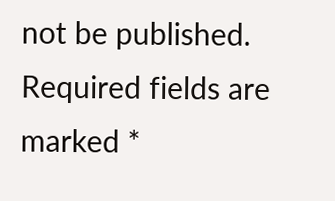not be published. Required fields are marked *